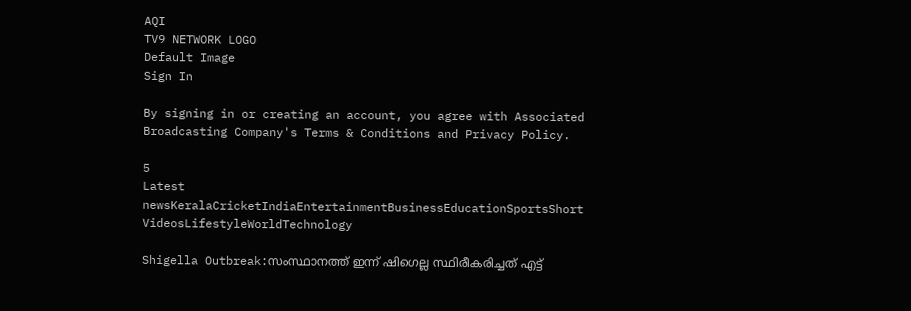AQI
TV9 NETWORK LOGO
Default Image
Sign In

By signing in or creating an account, you agree with Associated Broadcasting Company's Terms & Conditions and Privacy Policy.

5
Latest newsKeralaCricketIndiaEntertainmentBusinessEducationSportsShort VideosLifestyleWorldTechnology

Shigella Outbreak:സംസ്ഥാനത്ത് ഇന്ന് ഷിഗെല്ല സ്ഥിരീകരിച്ചത് എട്ട്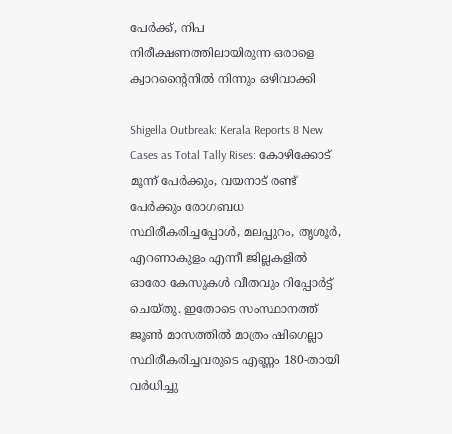പേർക്ക്, നിപ നിരീക്ഷണത്തിലായിരുന്ന ഒരാളെ ക്വാറൻ്റൈനിൽ നിന്നും ഒഴിവാക്കി

Shigella Outbreak: Kerala Reports 8 New Cases as Total Tally Rises: കോഴിക്കോട് മൂന്ന് പേർക്കും, വയനാട് രണ്ട് പേർക്കും രോഗബധ സ്ഥിരീകരിച്ചപ്പോൾ, മലപ്പുറം, തൃശൂർ, എറണാകുളം എന്നീ ജില്ലകളിൽ ഓരോ കേസുകൾ വീതവും റിപ്പോർട്ട് ചെയ്തു. ഇതോടെ സംസ്ഥാനത്ത് ജൂൺ മാസത്തിൽ മാത്രം ഷിഗെല്ലാ സ്ഥിരീകരിച്ചവരുടെ എണ്ണം 180-തായി വർധിച്ചു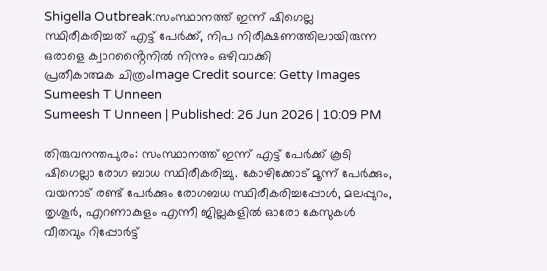Shigella Outbreak:സംസ്ഥാനത്ത് ഇന്ന് ഷിഗെല്ല സ്ഥിരീകരിച്ചത് എട്ട് പേർക്ക്, നിപ നിരീക്ഷണത്തിലായിരുന്ന ഒരാളെ ക്വാറൻ്റൈനിൽ നിന്നും ഒഴിവാക്കി
പ്രതീകാത്മക ചിത്രംImage Credit source: Getty Images
Sumeesh T Unneen
Sumeesh T Unneen | Published: 26 Jun 2026 | 10:09 PM

തിരുവനന്തപുരം: സംസ്ഥാനത്ത് ഇന്ന് എട്ട് പേർക്ക് കൂടി ഷിഗെല്ലാ രോഗ ബാധ സ്ഥിരീകരിച്ചു. കോഴിക്കോട് മൂന്ന് പേർക്കും, വയനാട് രണ്ട് പേർക്കും രോഗബധ സ്ഥിരീകരിച്ചപ്പോൾ, മലപ്പുറം, തൃശൂർ, എറണാകുളം എന്നീ ജില്ലകളിൽ ഓരോ കേസുകൾ വീതവും റിപ്പോർട്ട്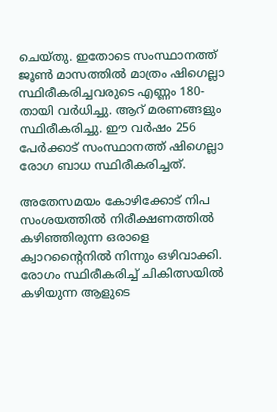ചെയ്തു. ഇതോടെ സംസ്ഥാനത്ത് ജൂൺ മാസത്തിൽ മാത്രം ഷിഗെല്ലാ സ്ഥിരീകരിച്ചവരുടെ എണ്ണം 180-തായി വർധിച്ചു. ആറ് മരണങ്ങളും സ്ഥിരീകരിച്ചു. ഈ വർഷം 256 പേർക്കാട് സംസ്ഥാനത്ത് ഷിഗെല്ലാ രോഗ ബാധ സ്ഥിരീകരിച്ചത്.

അതേസമയം കോഴിക്കോട് നിപ സംശയത്തിൽ നിരീക്ഷണത്തിൽ കഴിഞ്ഞിരുന്ന ഒരാളെ ക്വാറൻ്റൈനിൽ നിന്നും ഒഴിവാക്കി. രോഗം സ്ഥിരീകരിച്ച് ചികിത്സയിൽ കഴിയുന്ന ആളുടെ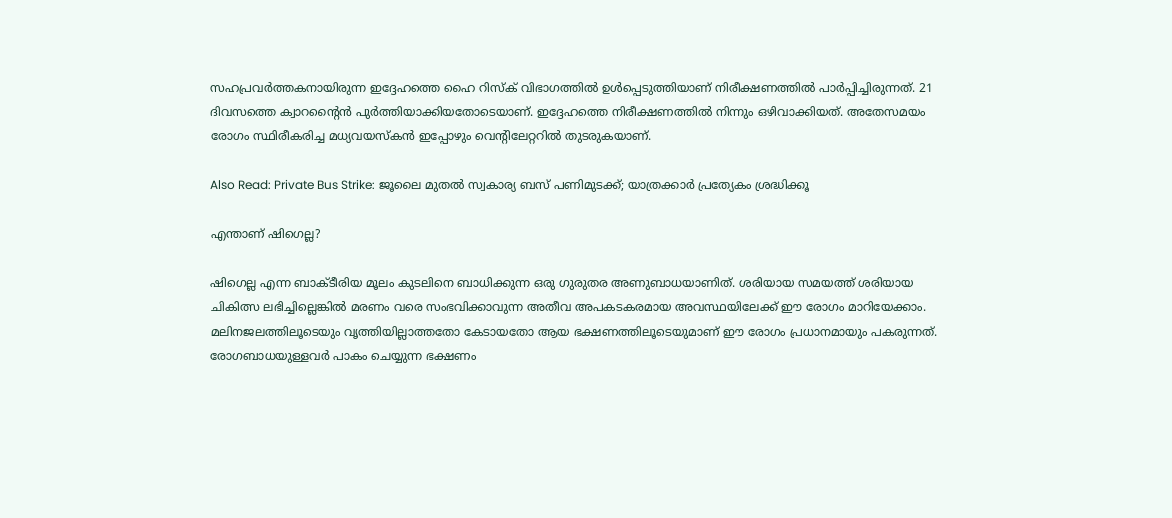സഹപ്രവർത്തകനായിരുന്ന ഇദ്ദേഹത്തെ ഹൈ റിസ്ക് വിഭാഗത്തിൽ ഉൾപ്പെടുത്തിയാണ് നിരീക്ഷണത്തിൽ പാർപ്പിച്ചിരുന്നത്. 21 ദിവസത്തെ ക്വാറൻ്റൈൻ പുർത്തിയാക്കിയതോടെയാണ്. ഇദ്ദേഹത്തെ നിരീക്ഷണത്തിൽ നിന്നും ഒഴിവാക്കിയത്. അതേസമയം രോഗം സ്ഥിരീകരിച്ച മധ്യവയസ്കൻ ഇപ്പോഴും വെൻ്റിലേറ്ററിൽ തുടരുകയാണ്.

Also Read: Private Bus Strike: ജൂലൈ മുതല്‍ സ്വകാര്യ ബസ് പണിമുടക്ക്; യാത്രക്കാര്‍ പ്രത്യേകം ശ്രദ്ധിക്കൂ

എന്താണ് ഷിഗെല്ല?

ഷിഗെല്ല എന്ന ബാക്ടീരിയ മൂലം കുടലിനെ ബാധിക്കുന്ന ഒരു ഗുരുതര അണുബാധയാണിത്. ശരിയായ സമയത്ത് ശരിയായ ചികിത്സ ലഭിച്ചില്ലെങ്കിൽ മരണം വരെ സംഭവിക്കാവുന്ന അതീവ അപകടകരമായ അവസ്ഥയിലേക്ക് ഈ രോഗം മാറിയേക്കാം. മലിനജലത്തിലൂടെയും വൃത്തിയില്ലാത്തതോ കേടായതോ ആയ ഭക്ഷണത്തിലൂടെയുമാണ് ഈ രോഗം പ്രധാനമായും പകരുന്നത്. രോഗബാധയുള്ളവർ പാകം ചെയ്യുന്ന ഭക്ഷണം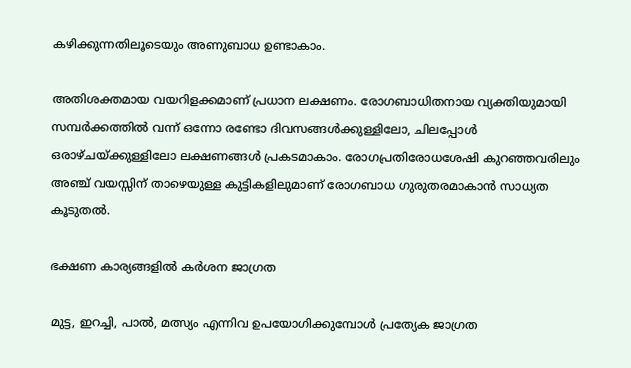കഴിക്കുന്നതിലൂടെയും അണുബാധ ഉണ്ടാകാം.

അതിശക്തമായ വയറിളക്കമാണ് പ്രധാന ലക്ഷണം. രോഗബാധിതനായ വ്യക്തിയുമായി സമ്പർക്കത്തിൽ വന്ന് ഒന്നോ രണ്ടോ ദിവസങ്ങൾക്കുള്ളിലോ, ചിലപ്പോൾ ഒരാഴ്ചയ്ക്കുള്ളിലോ ലക്ഷണങ്ങൾ പ്രകടമാകാം. രോഗപ്രതിരോധശേഷി കുറഞ്ഞവരിലും അഞ്ച് വയസ്സിന് താഴെയുള്ള കുട്ടികളിലുമാണ് രോഗബാധ ഗുരുതരമാകാൻ സാധ്യത കൂടുതൽ.

ഭക്ഷണ കാര്യങ്ങളിൽ കർശന ജാഗ്രത

മുട്ട, ഇറച്ചി, പാൽ, മത്സ്യം എന്നിവ ഉപയോഗിക്കുമ്പോൾ പ്രത്യേക ജാഗ്രത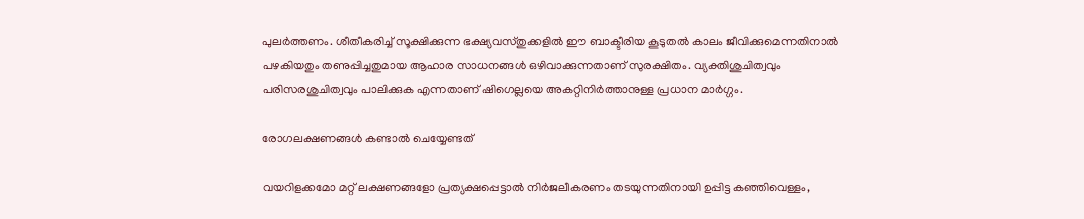പുലർത്തണം. ശീതീകരിച്ച് സൂക്ഷിക്കുന്ന ഭക്ഷ്യവസ്തുക്കളിൽ ഈ ബാക്ടീരിയ കൂടുതൽ കാലം ജീവിക്കുമെന്നതിനാൽ പഴകിയതും തണുപ്പിച്ചതുമായ ആഹാര സാധനങ്ങൾ ഒഴിവാക്കുന്നതാണ് സുരക്ഷിതം. വ്യക്തിശുചിത്വവും പരിസരശുചിത്വവും പാലിക്കുക എന്നതാണ് ഷിഗെല്ലയെ അകറ്റിനിർത്താനുള്ള പ്രധാന മാർഗ്ഗം.

രോഗലക്ഷണങ്ങൾ കണ്ടാൽ ചെയ്യേണ്ടത്

വയറിളക്കമോ മറ്റ് ലക്ഷണങ്ങളോ പ്രത്യക്ഷപ്പെട്ടാൽ നിർജലീകരണം തടയുന്നതിനായി ഉപ്പിട്ട കഞ്ഞിവെള്ളം,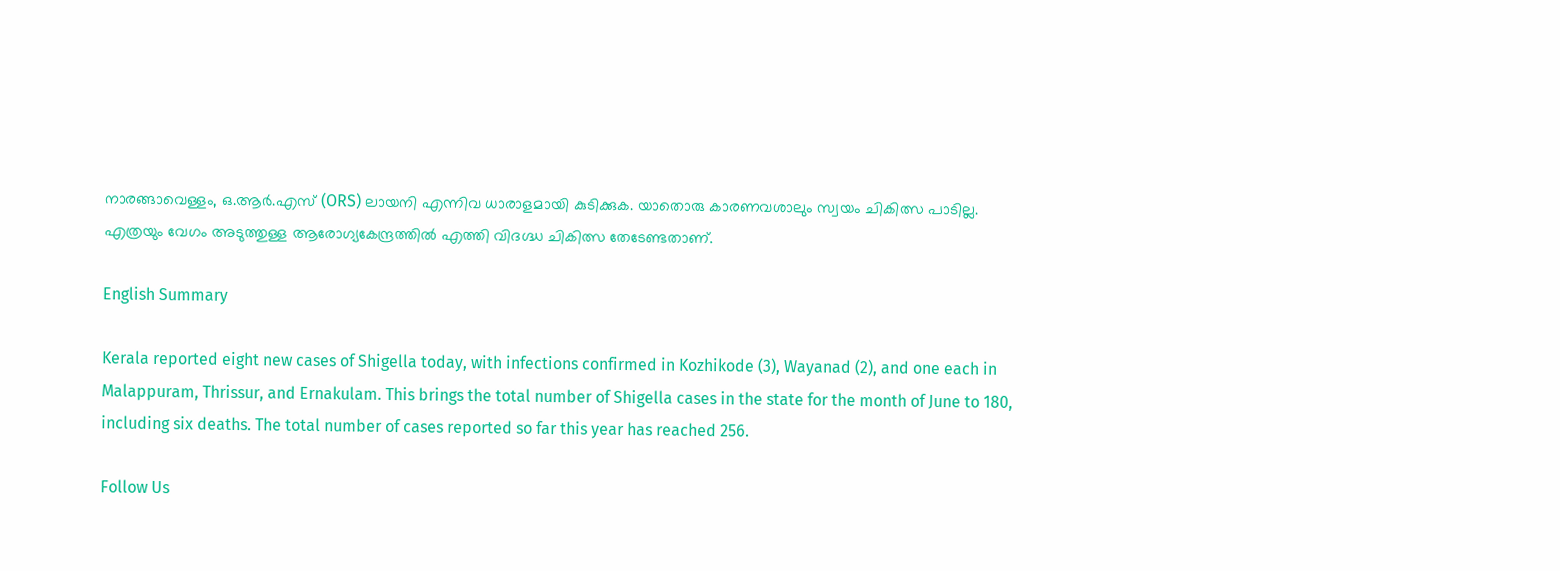നാരങ്ങാവെള്ളം, ഒ.ആർ.എസ് (ORS) ലായനി എന്നിവ ധാരാളമായി കുടിക്കുക. യാതൊരു കാരണവശാലും സ്വയം ചികിത്സ പാടില്ല. എത്രയും വേഗം അടുത്തുള്ള ആരോഗ്യകേന്ദ്രത്തിൽ എത്തി വിദഗ്ദ്ധ ചികിത്സ തേടേണ്ടതാണ്.

English Summary

Kerala reported eight new cases of Shigella today, with infections confirmed in Kozhikode (3), Wayanad (2), and one each in Malappuram, Thrissur, and Ernakulam. This brings the total number of Shigella cases in the state for the month of June to 180, including six deaths. The total number of cases reported so far this year has reached 256.

Follow Us